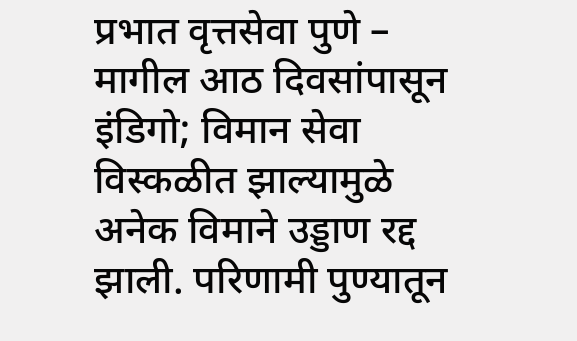प्रभात वृत्तसेवा पुणे – मागील आठ दिवसांपासून इंडिगो; विमान सेवा विस्कळीत झाल्यामुळे अनेक विमाने उड्डाण रद्द झाली. परिणामी पुण्यातून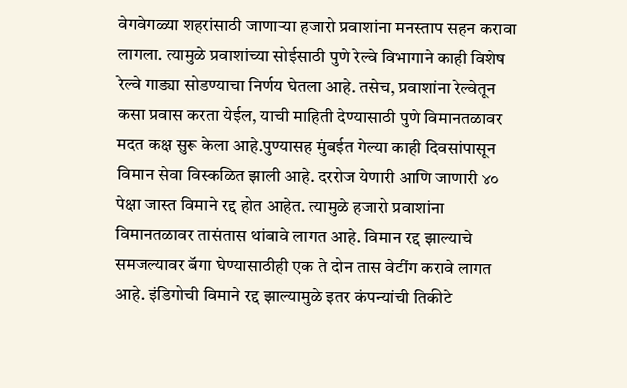वेगवेगळ्या शहरांसाठी जाणाऱ्या हजारो प्रवाशांना मनस्ताप सहन करावा लागला. त्यामुळे प्रवाशांच्या सोईसाठी पुणे रेल्वे विभागाने काही विशेष रेल्वे गाड्या सोडण्याचा निर्णय घेतला आहे. तसेच, प्रवाशांना रेल्वेतून कसा प्रवास करता येईल, याची माहिती देण्यासाठी पुणे विमानतळावर मदत कक्ष सुरू केला आहे.पुण्यासह मुंबईत गेल्या काही दिवसांपासून विमान सेवा विस्कळित झाली आहे. दररोज येणारी आणि जाणारी ४० पेक्षा जास्त विमाने रद्द होत आहेत. त्यामुळे हजारो प्रवाशांना विमानतळावर तासंतास थांबावे लागत आहे. विमान रद्द झाल्याचे समजल्यावर बॅगा घेण्यासाठीही एक ते दोन तास वेटींग करावे लागत आहे. इंडिगोची विमाने रद्द झाल्यामुळे इतर कंपन्यांची तिकीटे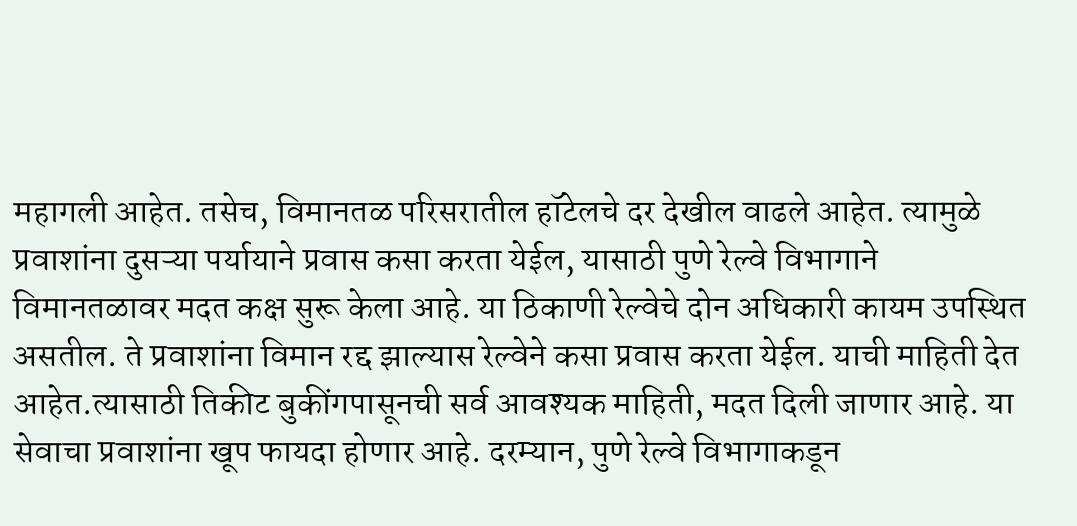महागली आहेत. तसेच, विमानतळ परिसरातील हॉटेलचे दर देखील वाढले आहेत. त्यामुळे प्रवाशांना दुसऱ्या पर्यायाने प्रवास कसा करता येईल, यासाठी पुणे रेल्वे विभागाने विमानतळावर मदत कक्ष सुरू केला आहे. या ठिकाणी रेल्वेचे दोन अधिकारी कायम उपस्थित असतील. ते प्रवाशांना विमान रद्द झाल्यास रेल्वेने कसा प्रवास करता येईल. याची माहिती देत आहेत.त्यासाठी तिकीट बुकींगपासूनची सर्व आवश्यक माहिती, मदत दिली जाणार आहे. या सेवाचा प्रवाशांना खूप फायदा होणार आहे. दरम्यान, पुणे रेल्वे विभागाकडून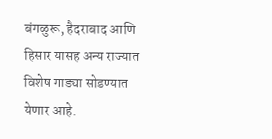बंगळुरू, हैदराबाद आणि हिसार यासह अन्य राज्यात विशेष गाड्या सोडण्यात येणार आहे.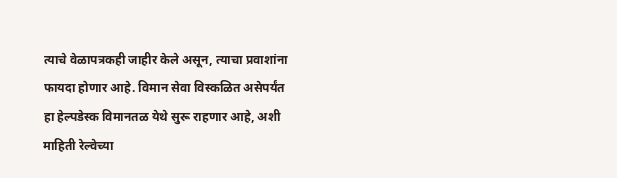त्याचे वेळापत्रकही जाहीर केले असून, त्याचा प्रवाशांना फायदा होणार आहे. विमान सेवा विस्कळित असेपर्यंत हा हेल्पडेस्क विमानतळ येथे सुरू राहणार आहे, अशी माहिती रेल्वेच्या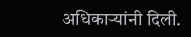अधिकाऱ्यांनी दिली.